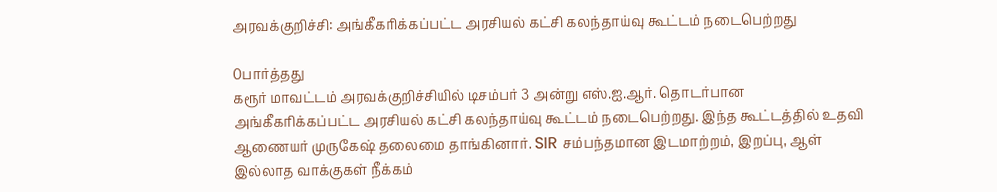அரவக்குறிச்சி: அங்கீகரிக்கப்பட்ட அரசியல் கட்சி கலந்தாய்வு கூட்டம் நடைபெற்றது

0பார்த்தது
கரூர் மாவட்டம் அரவக்குறிச்சியில் டிசம்பர் 3 அன்று எஸ்.ஐ.ஆர். தொடர்பான அங்கீகரிக்கப்பட்ட அரசியல் கட்சி கலந்தாய்வு கூட்டம் நடைபெற்றது. இந்த கூட்டத்தில் உதவி ஆணையர் முருகேஷ் தலைமை தாங்கினார். SIR சம்பந்தமான இடமாற்றம், இறப்பு, ஆள் இல்லாத வாக்குகள் நீக்கம்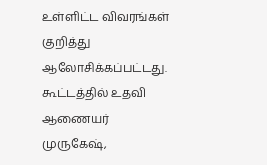உள்ளிட்ட விவரங்கள் குறித்து ஆலோசிக்கப்பட்டது. கூட்டத்தில் உதவி ஆணையர் முருகேஷ்,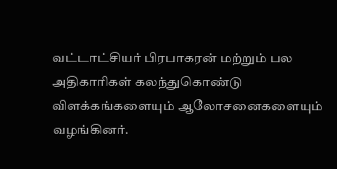வட்டாட்சியர் பிரபாகரன் மற்றும் பல அதிகாரிகள் கலந்துகொண்டு விளக்கங்களையும் ஆலோசனைகளையும் வழங்கினர்.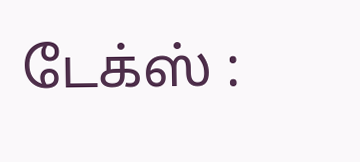டேக்ஸ் :